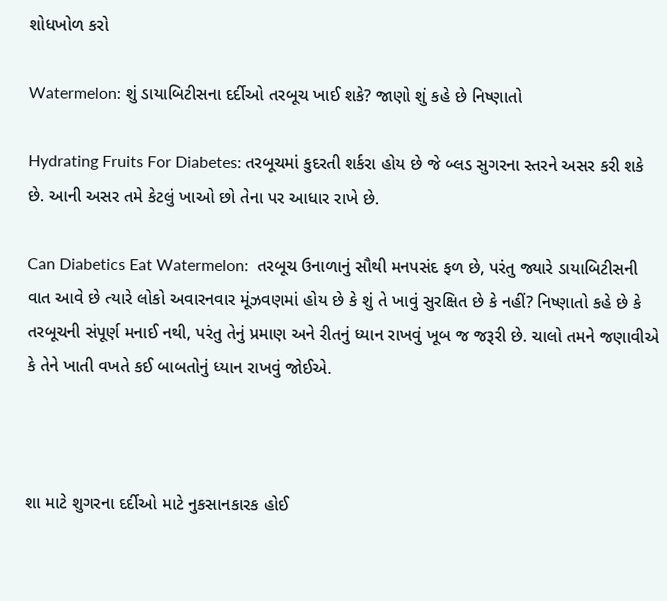શોધખોળ કરો

Watermelon: શું ડાયાબિટીસના દર્દીઓ તરબૂચ ખાઈ શકે? જાણો શું કહે છે નિષ્ણાતો

Hydrating Fruits For Diabetes: તરબૂચમાં કુદરતી શર્કરા હોય છે જે બ્લડ સુગરના સ્તરને અસર કરી શકે છે. આની અસર તમે કેટલું ખાઓ છો તેના પર આધાર રાખે છે.

Can Diabetics Eat Watermelon:  તરબૂચ ઉનાળાનું સૌથી મનપસંદ ફળ છે, પરંતુ જ્યારે ડાયાબિટીસની વાત આવે છે ત્યારે લોકો અવારનવાર મૂંઝવણમાં હોય છે કે શું તે ખાવું સુરક્ષિત છે કે નહીં? નિષ્ણાતો કહે છે કે તરબૂચની સંપૂર્ણ મનાઈ નથી, પરંતુ તેનું પ્રમાણ અને રીતનું ધ્યાન રાખવું ખૂબ જ જરૂરી છે. ચાલો તમને જણાવીએ કે તેને ખાતી વખતે કઈ બાબતોનું ધ્યાન રાખવું જોઈએ.



શા માટે શુગરના દર્દીઓ માટે નુકસાનકારક હોઈ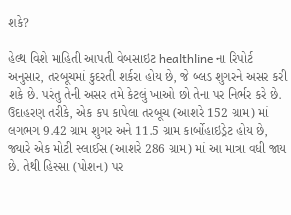શકે?

હેલ્થ વિશે માહિતી આપતી વેબસાઇટ healthline ના રિપોર્ટ અનુસાર, તરબૂચમાં કુદરતી શર્કરા હોય છે, જે બ્લડ શુગરને અસર કરી શકે છે. પરંતુ તેની અસર તમે કેટલું ખાઓ છો તેના પર નિર્ભર કરે છે. ઉદાહરણ તરીકે, એક કપ કાપેલા તરબૂચ (આશરે 152 ગ્રામ) માં લગભગ 9.42 ગ્રામ શુગર અને 11.5 ગ્રામ કાર્બોહાઇડ્રેટ હોય છે, જ્યારે એક મોટી સ્લાઈસ (આશરે 286 ગ્રામ) માં આ માત્રા વધી જાય છે. તેથી હિસ્સા (પોશન) પર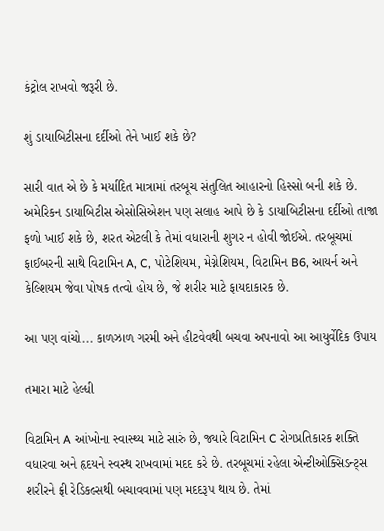કંટ્રોલ રાખવો જરૂરી છે.

શું ડાયાબિટીસના દર્દીઓ તેને ખાઈ શકે છે?

સારી વાત એ છે કે મર્યાદિત માત્રામાં તરબૂચ સંતુલિત આહારનો હિસ્સો બની શકે છે. અમેરિકન ડાયાબિટીસ એસોસિએશન પણ સલાહ આપે છે કે ડાયાબિટીસના દર્દીઓ તાજા ફળો ખાઈ શકે છે, શરત એટલી કે તેમાં વધારાની શુગર ન હોવી જોઈએ. તરબૂચમાં ફાઈબરની સાથે વિટામિન A, C, પોટેશિયમ, મેગ્નેશિયમ, વિટામિન B6, આયર્ન અને કેલ્શિયમ જેવા પોષક તત્વો હોય છે, જે શરીર માટે ફાયદાકારક છે.

આ પણ વાંચો... કાળઝાળ ગરમી અને હીટવેવથી બચવા અપનાવો આ આયુર્વેદિક ઉપાય

તમારા માટે હેલ્ધી

વિટામિન A આંખોના સ્વાસ્થ્ય માટે સારું છે, જ્યારે વિટામિન C રોગપ્રતિકારક શક્તિ વધારવા અને હૃદયને સ્વસ્થ રાખવામાં મદદ કરે છે. તરબૂચમાં રહેલા એન્ટીઓક્સિડન્ટ્સ શરીરને ફ્રી રેડિકલ્સથી બચાવવામાં પણ મદદરૂપ થાય છે. તેમાં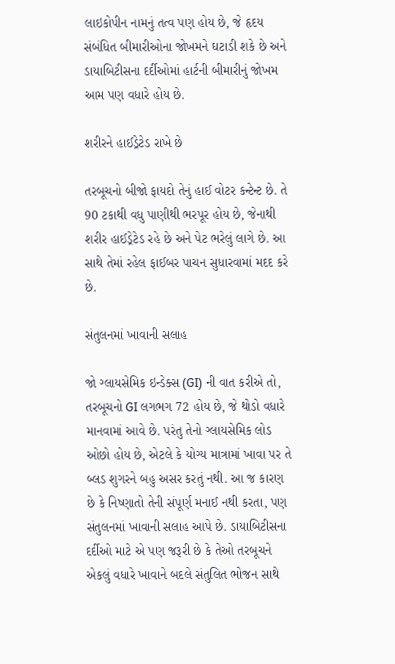લાઇકોપીન નામનું તત્વ પણ હોય છે, જે હૃદય સંબંધિત બીમારીઓના જોખમને ઘટાડી શકે છે અને ડાયાબિટીસના દર્દીઓમાં હાર્ટની બીમારીનું જોખમ આમ પણ વધારે હોય છે.

શરીરને હાઈડ્રેટેડ રાખે છે

તરબૂચનો બીજો ફાયદો તેનું હાઈ વોટર કન્ટેન્ટ છે. તે 90 ટકાથી વધુ પાણીથી ભરપૂર હોય છે, જેનાથી શરીર હાઈડ્રેટેડ રહે છે અને પેટ ભરેલું લાગે છે. આ સાથે તેમાં રહેલ ફાઈબર પાચન સુધારવામાં મદદ કરે છે.

સંતુલનમાં ખાવાની સલાહ

જો ગ્લાયસેમિક ઇન્ડેક્સ (GI) ની વાત કરીએ તો, તરબૂચનો GI લગભગ 72 હોય છે, જે થોડો વધારે માનવામાં આવે છે. પરંતુ તેનો ગ્લાયસેમિક લોડ ઓછો હોય છે, એટલે કે યોગ્ય માત્રામાં ખાવા પર તે બ્લડ શુગરને બહુ અસર કરતું નથી. આ જ કારણ છે કે નિષ્ણાતો તેની સંપૂર્ણ મનાઈ નથી કરતા, પણ સંતુલનમાં ખાવાની સલાહ આપે છે. ડાયાબિટીસના દર્દીઓ માટે એ પણ જરૂરી છે કે તેઓ તરબૂચને એકલું વધારે ખાવાને બદલે સંતુલિત ભોજન સાથે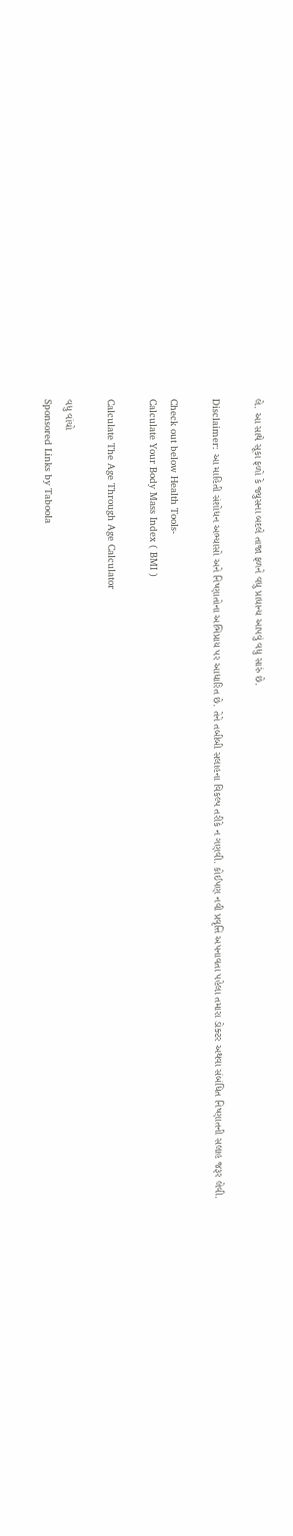લે. આ સાથે સૂકા ફળો કે જ્યુસના બદલે તાજા ફળને વધુ પ્રાધાન્ય આપવું વધુ સારું છે.

Disclaimer: આ માહિતી સંશોધન અભ્યાસો અને નિષ્ણાતોના અભિપ્રાય પર આધારિત છે. તેને તબીબી સલાહના વિકલ્પ તરીકે ન ગણવી. કોઈપણ નવી પ્રવૃત્તિ અપનાવતા પહેલા તમારા ડોક્ટર અથવા સંબંધિત નિષ્ણાતની સલાહ જરૂર લેવી.

Check out below Health Tools-
Calculate Your Body Mass Index ( BMI )

Calculate The Age Through Age Calculator

વધુ વાંચો
Sponsored Links by Taboola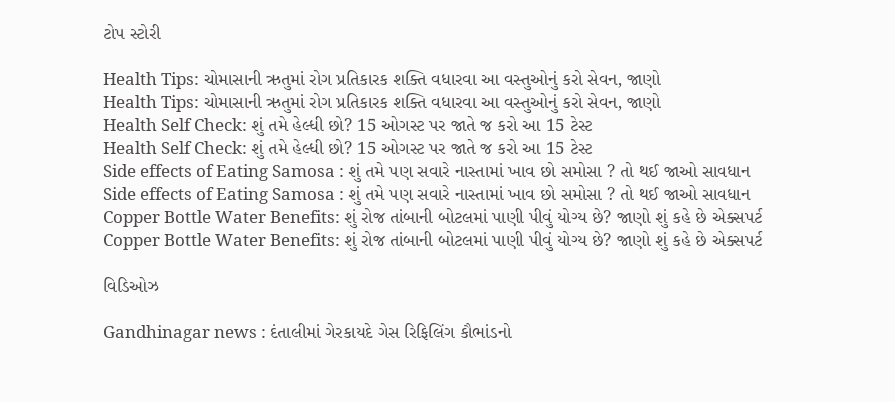ટોપ સ્ટોરી

Health Tips: ચોમાસાની ઋતુમાં રોગ પ્રતિકારક શક્તિ વધારવા આ વસ્તુઓનું કરો સેવન, જાણો
Health Tips: ચોમાસાની ઋતુમાં રોગ પ્રતિકારક શક્તિ વધારવા આ વસ્તુઓનું કરો સેવન, જાણો
Health Self Check: શું તમે હેલ્ધી છો? 15 ઓગસ્ટ પર જાતે જ કરો આ 15 ટેસ્ટ
Health Self Check: શું તમે હેલ્ધી છો? 15 ઓગસ્ટ પર જાતે જ કરો આ 15 ટેસ્ટ
Side effects of Eating Samosa : શું તમે પણ સવારે નાસ્તામાં ખાવ છો સમોસા ? તો થઈ જાઓ સાવધાન
Side effects of Eating Samosa : શું તમે પણ સવારે નાસ્તામાં ખાવ છો સમોસા ? તો થઈ જાઓ સાવધાન
Copper Bottle Water Benefits: શું રોજ તાંબાની બોટલમાં પાણી પીવું યોગ્ય છે? જાણો શું કહે છે એક્સપર્ટ
Copper Bottle Water Benefits: શું રોજ તાંબાની બોટલમાં પાણી પીવું યોગ્ય છે? જાણો શું કહે છે એક્સપર્ટ

વિડિઓઝ

Gandhinagar news : દંતાલીમાં ગેરકાયદે ગેસ રિફિલિંગ કૌભાંડનો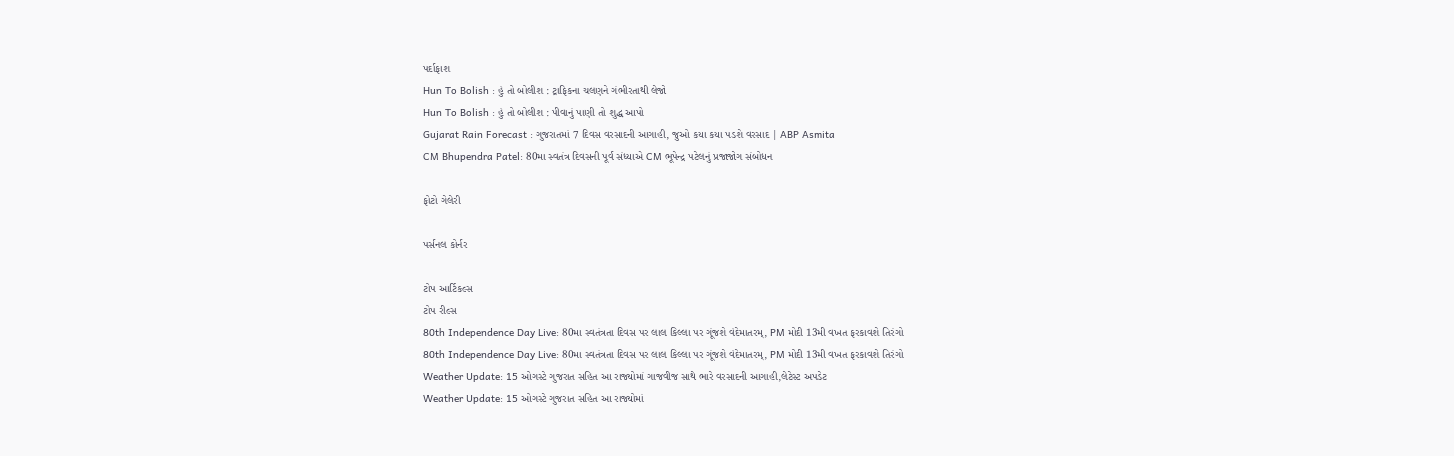પર્દાફાશ
Hun To Bolish : હું તો બોલીશ : ટ્રાફિકના ચલણને ગંભીરતાથી લેજો
Hun To Bolish : હું તો બોલીશ : પીવાનું પાણી તો શુદ્ધ આપો
Gujarat Rain Forecast : ગુજરાતમાં 7 દિવસ વરસાદની આગાહી, જુઓ કયા કયા પડશે વરસાદ | ABP Asmita
CM Bhupendra Patel: 80મા સ્વતંત્ર દિવસની પૂર્વ સંધ્યાએ CM ભૂપેન્દ્ર પટેલનું પ્રજાજોગ સંબોધન

ફોટો ગેલેરી

પર્સનલ કોર્નર

ટોપ આર્ટિકલ્સ
ટોપ રીલ્સ
80th Independence Day Live: 80મા સ્વતંત્રતા દિવસ પર લાલ કિલ્લા પર ગૂંજશે વંદેમાતરમ્, PM મોદી 13મી વખત ફરકાવશે તિરંગો
80th Independence Day Live: 80મા સ્વતંત્રતા દિવસ પર લાલ કિલ્લા પર ગૂંજશે વંદેમાતરમ્, PM મોદી 13મી વખત ફરકાવશે તિરંગો
Weather Update: 15 ઓગસ્ટે ગુજરાત સહિત આ રાજ્યોમાં ગાજવીજ સાથે ભારે વરસાદની આગાહી,લેટેસ્ટ અપડેટ
Weather Update: 15 ઓગસ્ટે ગુજરાત સહિત આ રાજ્યોમાં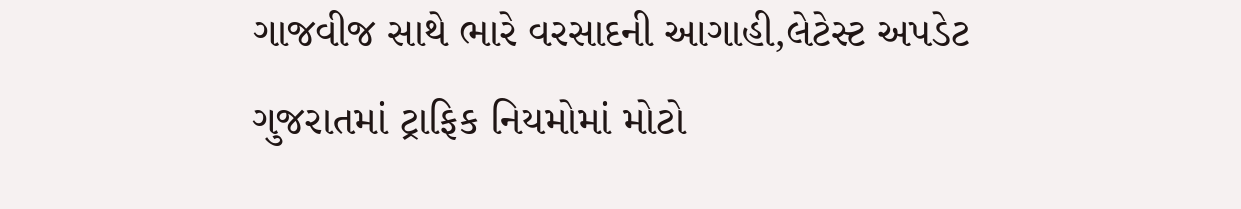ગાજવીજ સાથે ભારે વરસાદની આગાહી,લેટેસ્ટ અપડેટ
ગુજરાતમાં ટ્રાફિક નિયમોમાં મોટો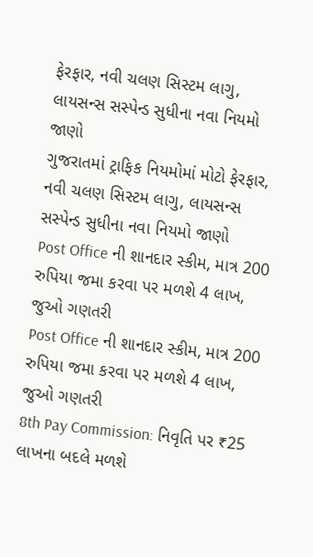ફેરફાર, નવી ચલણ સિસ્ટમ લાગુ, લાયસન્સ સસ્પેન્ડ સુધીના નવા નિયમો જાણો
ગુજરાતમાં ટ્રાફિક નિયમોમાં મોટો ફેરફાર, નવી ચલણ સિસ્ટમ લાગુ, લાયસન્સ સસ્પેન્ડ સુધીના નવા નિયમો જાણો
Post Office ની શાનદાર સ્કીમ, માત્ર 200 રુપિયા જમા કરવા પર મળશે 4 લાખ, જુઓ ગણતરી
Post Office ની શાનદાર સ્કીમ, માત્ર 200 રુપિયા જમા કરવા પર મળશે 4 લાખ, જુઓ ગણતરી
8th Pay Commission: નિવૃતિ પર ₹25 લાખના બદલે મળશે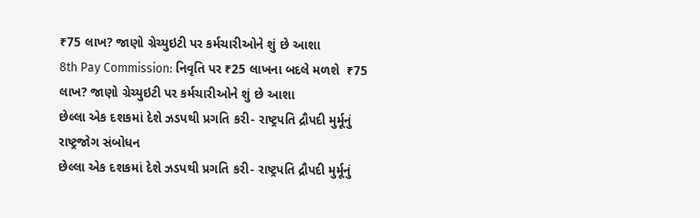₹75 લાખ? જાણો ગ્રેચ્યુઇટી પર કર્મચારીઓને શું છે આશા
8th Pay Commission: નિવૃતિ પર ₹25 લાખના બદલે મળશે  ₹75 લાખ? જાણો ગ્રેચ્યુઇટી પર કર્મચારીઓને શું છે આશા
છેલ્લા એક દશકમાં દેશે ઝડપથી પ્રગતિ કરી- રાષ્ટ્રપતિ દ્રૌપદી મુર્મૂનું રાષ્ટ્રજોગ સંબોધન
છેલ્લા એક દશકમાં દેશે ઝડપથી પ્રગતિ કરી- રાષ્ટ્રપતિ દ્રૌપદી મુર્મૂનું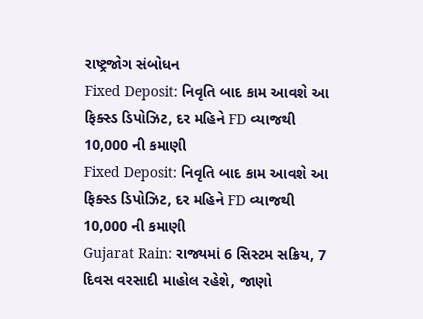રાષ્ટ્રજોગ સંબોધન
Fixed Deposit: નિવૃતિ બાદ કામ આવશે આ ફિક્સ્ડ ડિપોઝિટ, દર મહિને FD વ્યાજથી 10,000 ની કમાણી
Fixed Deposit: નિવૃતિ બાદ કામ આવશે આ ફિક્સ્ડ ડિપોઝિટ, દર મહિને FD વ્યાજથી 10,000 ની કમાણી
Gujarat Rain: રાજ્યમાં 6 સિસ્ટમ સક્રિય, 7 દિવસ વરસાદી માહોલ રહેશે, જાણો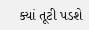ક્યાં તૂટી પડશે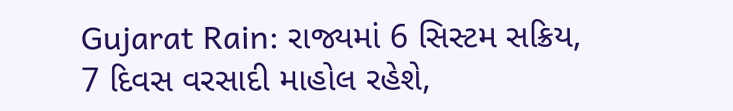Gujarat Rain: રાજ્યમાં 6 સિસ્ટમ સક્રિય, 7 દિવસ વરસાદી માહોલ રહેશે,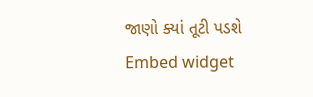જાણો ક્યાં તૂટી પડશે
Embed widget